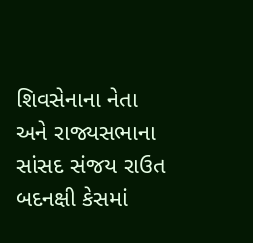શિવસેનાના નેતા અને રાજ્યસભાના સાંસદ સંજય રાઉત બદનક્ષી કેસમાં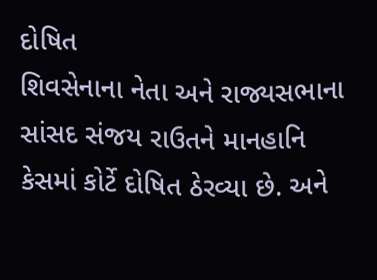દોષિત
શિવસેનાના નેતા અને રાજ્યસભાના સાંસદ સંજય રાઉતને માનહાનિ કેસમાં કોર્ટે દોષિત ઠેરવ્યા છે. અને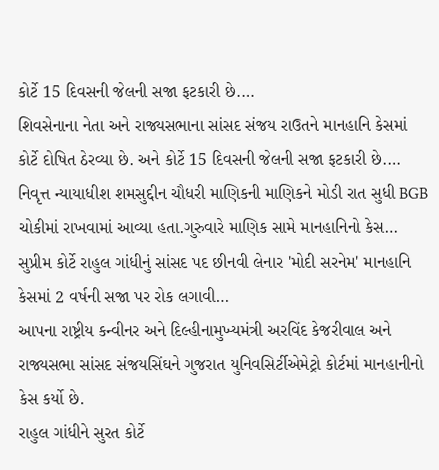કોર્ટે 15 દિવસની જેલની સજા ફટકારી છે.…
શિવસેનાના નેતા અને રાજ્યસભાના સાંસદ સંજય રાઉતને માનહાનિ કેસમાં કોર્ટે દોષિત ઠેરવ્યા છે. અને કોર્ટે 15 દિવસની જેલની સજા ફટકારી છે.…
નિવૃત્ત ન્યાયાધીશ શમસુદ્દીન ચૌધરી માણિકની માણિકને મોડી રાત સુધી BGB ચોકીમાં રાખવામાં આવ્યા હતા.ગુરુવારે માણિક સામે માનહાનિનો કેસ…
સુપ્રીમ કોર્ટે રાહુલ ગાંધીનું સાંસદ પદ છીનવી લેનાર 'મોદી સરનેમ' માનહાનિ કેસમાં 2 વર્ષની સજા પર રોક લગાવી…
આપના રાષ્ટ્રીય કન્વીનર અને દિલ્હીનામુખ્યમંત્રી અરવિંદ કેજરીવાલ અને રાજ્યસભા સાંસદ સંજયસિંઘને ગુજરાત યુનિવસિર્ટીએમેટ્રો કોર્ટમાં માનહાનીનો કેસ કર્યો છે.
રાહુલ ગાંધીને સુરત કોર્ટે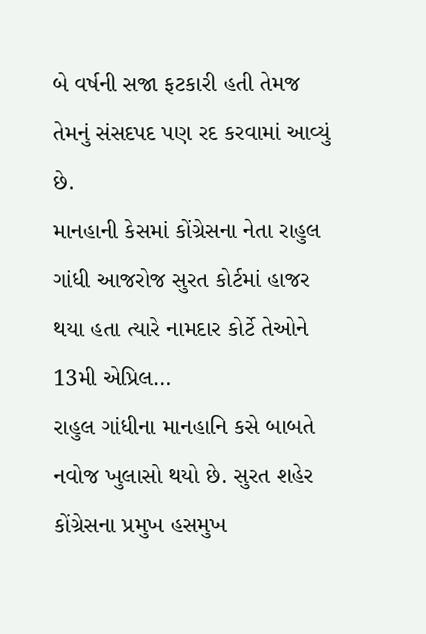બે વર્ષની સજા ફટકારી હતી તેમજ તેમનું સંસદપદ પણ રદ કરવામાં આવ્યું છે.
માનહાની કેસમાં કોંગ્રેસના નેતા રાહુલ ગાંધી આજરોજ સુરત કોર્ટમાં હાજર થયા હતા ત્યારે નામદાર કોર્ટે તેઓને 13મી એપ્રિલ…
રાહુલ ગાંધીના માનહાનિ કસે બાબતે નવોજ ખુલાસો થયો છે. સુરત શહેર કોંગ્રેસના પ્રમુખ હસમુખ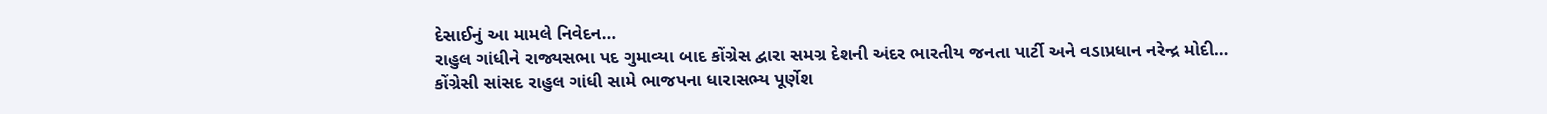દેસાઈનું આ મામલે નિવેદન…
રાહુલ ગાંધીને રાજ્યસભા પદ ગુમાવ્યા બાદ કોંગ્રેસ દ્વારા સમગ્ર દેશની અંદર ભારતીય જનતા પાર્ટી અને વડાપ્રધાન નરેન્દ્ર મોદી…
કોંગ્રેસી સાંસદ રાહુલ ગાંધી સામે ભાજપના ધારાસભ્ય પૂર્ણેશ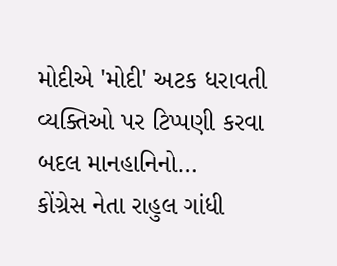મોદીએ 'મોદી' અટક ધરાવતી વ્યક્તિઓ પર ટિપ્પણી કરવા બદલ માનહાનિનો…
કોંગ્રેસ નેતા રાહુલ ગાંધી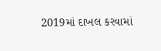2019માં દાખલ કરવામાં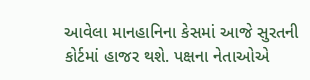આવેલા માનહાનિના કેસમાં આજે સુરતની કોર્ટમાં હાજર થશે. પક્ષના નેતાઓએ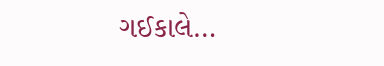ગઈકાલે…